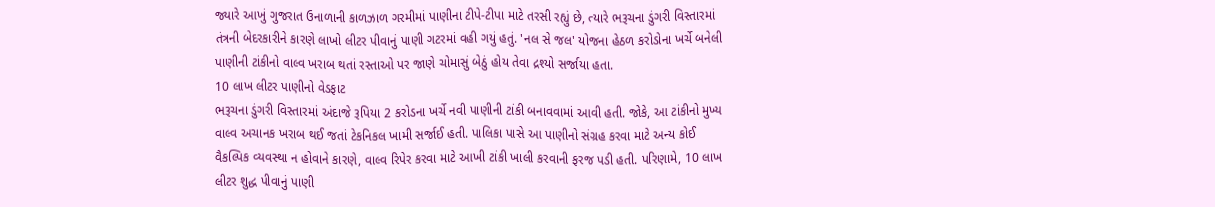જ્યારે આખું ગુજરાત ઉનાળાની કાળઝાળ ગરમીમાં પાણીના ટીપે-ટીપા માટે તરસી રહ્યું છે, ત્યારે ભરૂચના ડુંગરી વિસ્તારમાં તંત્રની બેદરકારીને કારણે લાખો લીટર પીવાનું પાણી ગટરમાં વહી ગયું હતું. 'નલ સે જલ' યોજના હેઠળ કરોડોના ખર્ચે બનેલી પાણીની ટાંકીનો વાલ્વ ખરાબ થતાં રસ્તાઓ પર જાણે ચોમાસું બેઠું હોય તેવા દ્રશ્યો સર્જાયા હતા.
10 લાખ લીટર પાણીનો વેડફાટ
ભરૂચના ડુંગરી વિસ્તારમાં અંદાજે રૂપિયા 2 કરોડના ખર્ચે નવી પાણીની ટાંકી બનાવવામાં આવી હતી. જોકે, આ ટાંકીનો મુખ્ય વાલ્વ અચાનક ખરાબ થઈ જતાં ટેકનિકલ ખામી સર્જાઈ હતી. પાલિકા પાસે આ પાણીનો સંગ્રહ કરવા માટે અન્ય કોઈ વૈકલ્પિક વ્યવસ્થા ન હોવાને કારણે, વાલ્વ રિપેર કરવા માટે આખી ટાંકી ખાલી કરવાની ફરજ પડી હતી. પરિણામે, 10 લાખ લીટર શુદ્ધ પીવાનું પાણી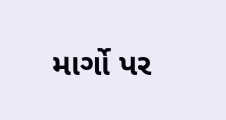માર્ગો પર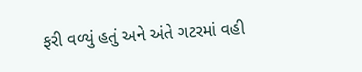ફરી વળ્યું હતું અને અંતે ગટરમાં વહી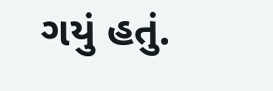ગયું હતું.